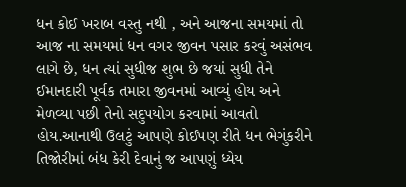ધન કોઈ ખરાબ વસ્તુ નથી , અને આજના સમયમાં તો આજ ના સમયમાં ધન વગર જીવન પસાર કરવું અસંભવ લાગે છે, ધન ત્યાં સુધીજ શુભ છે જયાં સુધી તેને ઈમાનદારી પૂર્વક તમારા જીવનમાં આવ્યું હોય અને મેળવ્યા પછી તેનો સદુપયોગ કરવામાં આવતો હોય.આનાથી ઉલટું આપણે કોઈપણ રીતે ધન ભેગુંકરીને તિજોરીમાં બંધ કેરી દેવાનું જ આપણું ધ્યેય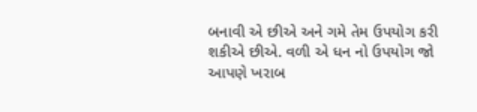બનાવી એ છીએ અને ગમે તેમ ઉપયોગ કરી શકીએ છીએ. વળી એ ધન નો ઉપયોગ જો આપણે ખરાબ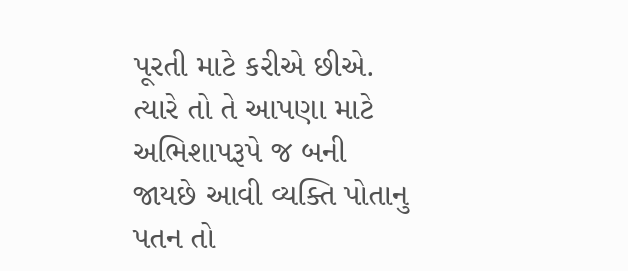પૂરતી માટે કરીએ છીએ. ત્યારે તો તે આપણા માટે અભિશાપરૂપે જ બની જાયછે આવી વ્યક્તિ પોતાનુ પતન તો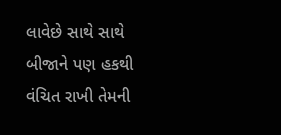લાવેછે સાથે સાથે બીજાને પણ હકથી વંચિત રાખી તેમની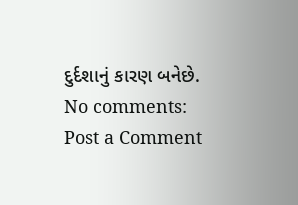દુર્દશાનું કારણ બનેછે.
No comments:
Post a Comment